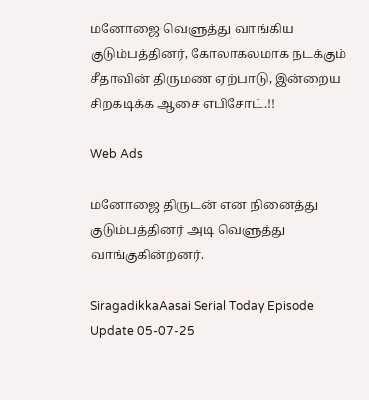மனோஜை வெளுத்து வாங்கிய குடும்பத்தினர், கோலாகலமாக நடக்கும் சீதாவின் திருமண ஏற்பாடு, இன்றைய சிறகடிக்க ஆசை எபிசோட்.!!

Web Ads

மனோஜை திருடன் என நினைத்து குடும்பத்தினர் அடி வெளுத்து வாங்குகின்றனர்.

SiragadikkaAasai Serial Today Episode Update 05-07-25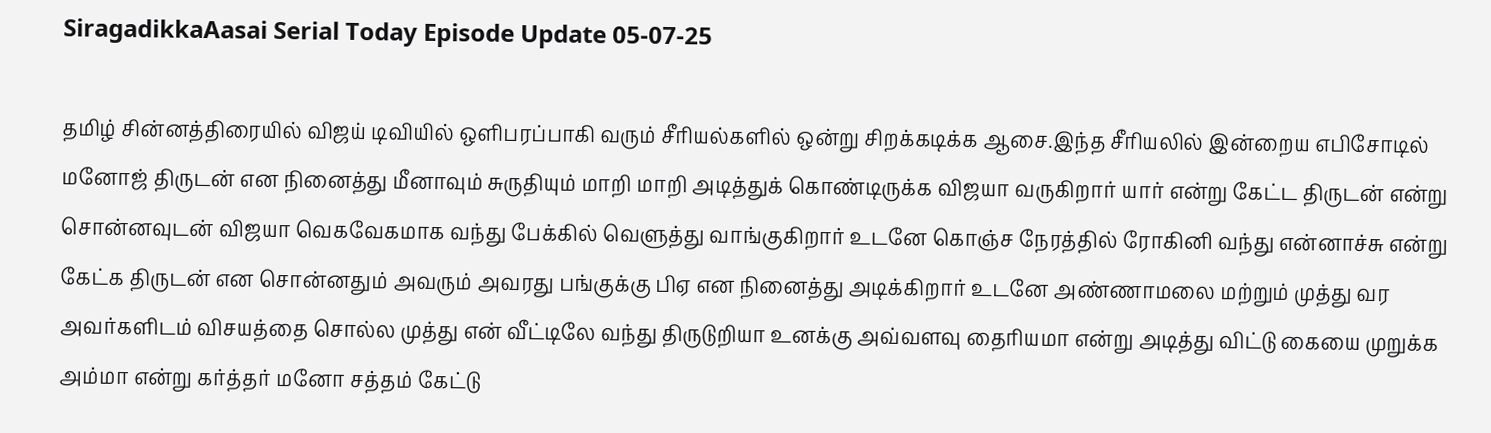SiragadikkaAasai Serial Today Episode Update 05-07-25

தமிழ் சின்னத்திரையில் விஜய் டிவியில் ஒளிபரப்பாகி வரும் சீரியல்களில் ஒன்று சிறக்கடிக்க ஆசை.இந்த சீரியலில் இன்றைய எபிசோடில் மனோஜ் திருடன் என நினைத்து மீனாவும் சுருதியும் மாறி மாறி அடித்துக் கொண்டிருக்க விஜயா வருகிறார் யார் என்று கேட்ட திருடன் என்று சொன்னவுடன் விஜயா வெகவேகமாக வந்து பேக்கில் வெளுத்து வாங்குகிறார் உடனே கொஞ்ச நேரத்தில் ரோகினி வந்து என்னாச்சு என்று கேட்க திருடன் என சொன்னதும் அவரும் அவரது பங்குக்கு பிஏ என நினைத்து அடிக்கிறார் உடனே அண்ணாமலை மற்றும் முத்து வர அவர்களிடம் விசயத்தை சொல்ல முத்து என் வீட்டிலே வந்து திருடுறியா உனக்கு அவ்வளவு தைரியமா என்று அடித்து விட்டு கையை முறுக்க அம்மா என்று கர்த்தர் மனோ சத்தம் கேட்டு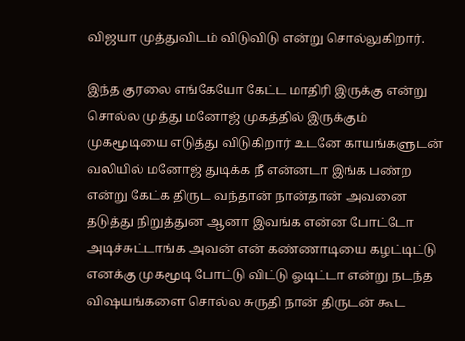விஜயா முத்துவிடம் விடுவிடு என்று சொல்லுகிறார்.

இந்த குரலை எங்கேயோ கேட்ட மாதிரி இருக்கு என்று சொல்ல முத்து மனோஜ் முகத்தில் இருக்கும் முகமூடியை எடுத்து விடுகிறார் உடனே காயங்களுடன் வலியில் மனோஜ் துடிக்க நீ என்னடா இங்க பண்ற என்று கேட்க திருட வந்தான் நான்தான் அவனை தடுத்து நிறுத்துன ஆனா இவங்க என்ன போட்டோ அடிச்சுட்டாங்க அவன் என் கண்ணாடியை கழட்டிட்டு எனக்கு முகமூடி போட்டு விட்டு ஓடிட்டா என்று நடந்த விஷயங்களை சொல்ல சுருதி நான் திருடன் கூட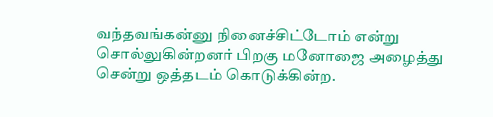வந்தவங்கன்னு நினைச்சிட்டோம் என்று சொல்லுகின்றனர் பிறகு மனோஜை அழைத்து சென்று ஒத்தடம் கொடுக்கின்ற.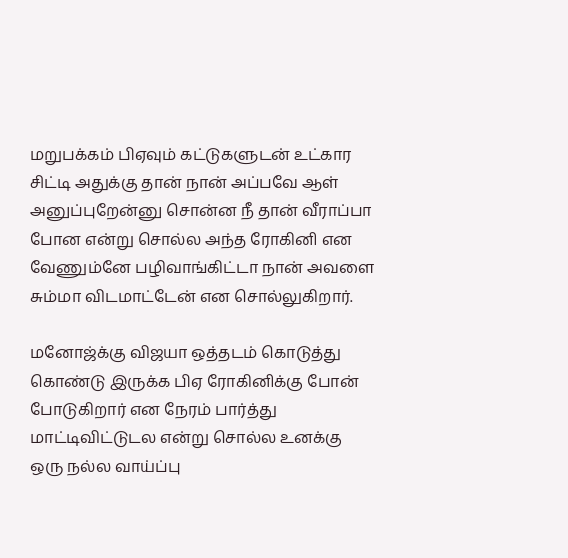மறுபக்கம் பிஏவும் கட்டுகளுடன் உட்கார சிட்டி அதுக்கு தான் நான் அப்பவே ஆள் அனுப்புறேன்னு சொன்ன நீ தான் வீராப்பா போன என்று சொல்ல அந்த ரோகினி என வேணும்னே பழிவாங்கிட்டா நான் அவளை சும்மா விடமாட்டேன் என சொல்லுகிறார்.

மனோஜ்க்கு விஜயா ஒத்தடம் கொடுத்து கொண்டு இருக்க பிஏ ரோகினிக்கு போன் போடுகிறார் என நேரம் பார்த்து மாட்டிவிட்டுடல என்று சொல்ல உனக்கு ஒரு நல்ல வாய்ப்பு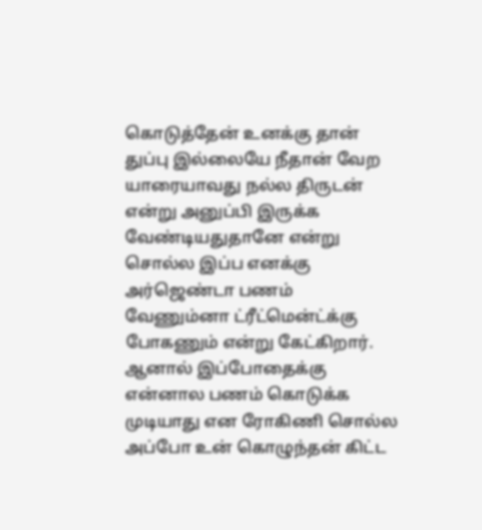கொடுத்தேன் உனக்கு தான் துப்பு இல்லையே நீதான் வேற யாரையாவது நல்ல திருடன் என்று அனுப்பி இருக்க வேண்டியதுதானே என்று சொல்ல இப்ப எனக்கு அர்ஜெண்டா பணம் வேணும்னா ட்ரீட்மென்ட்க்கு போகணும் என்று கேட்கிறார். ஆனால் இப்போதைக்கு என்னால பணம் கொடுக்க முடியாது என ரோகிணி சொல்ல அப்போ உன் கொழுந்தன் கிட்ட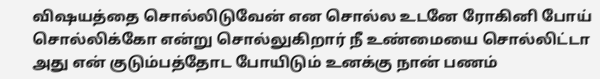விஷயத்தை சொல்லிடுவேன் என சொல்ல உடனே ரோகினி போய் சொல்லிக்கோ என்று சொல்லுகிறார் நீ உண்மையை சொல்லிட்டா அது என் குடும்பத்தோட போயிடும் உனக்கு நான் பணம்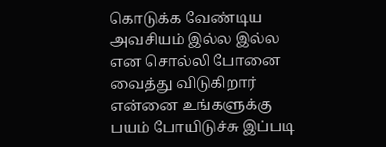கொடுக்க வேண்டிய அவசியம் இல்ல இல்ல என சொல்லி போனை வைத்து விடுகிறார் என்னை உங்களுக்கு பயம் போயிடுச்சு இப்படி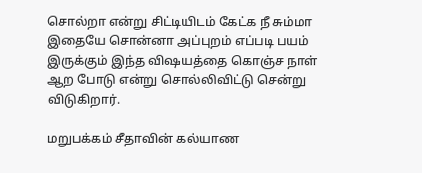சொல்றா என்று சிட்டியிடம் கேட்க நீ சும்மா இதையே சொன்னா அப்புறம் எப்படி பயம் இருக்கும் இந்த விஷயத்தை கொஞ்ச நாள் ஆற போடு என்று சொல்லிவிட்டு சென்று விடுகிறார்.

மறுபக்கம் சீதாவின் கல்யாண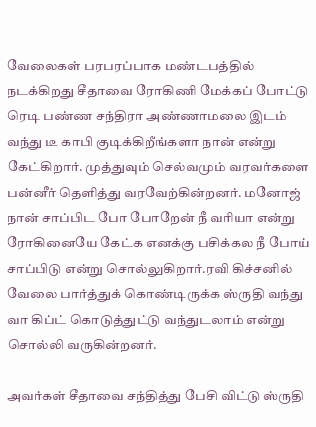வேலைகள் பரபரப்பாக மண்டபத்தில் நடக்கிறது சீதாவை ரோகிணி மேக்கப் போட்டு ரெடி பண்ண சந்திரா அண்ணாமலை இடம் வந்து டீ காபி குடிக்கிறீங்களா நான் என்று கேட்கிறார். முத்துவும் செல்வமும் வரவர்களை பன்னீர் தெளித்து வரவேற்கின்றனர். மனோஜ் நான் சாப்பிட போ போறேன் நீ வரியா என்று ரோகினையே கேட்க எனக்கு பசிக்கல நீ போய் சாப்பிடு என்று சொல்லுகிறார்.ரவி கிச்சனில் வேலை பார்த்துக் கொண்டிருக்க ஸ்ருதி வந்து வா கிப்ட் கொடுத்துட்டு வந்துடலாம் என்று சொல்லி வருகின்றனர்.

அவர்கள் சீதாவை சந்தித்து பேசி விட்டு ஸ்ருதி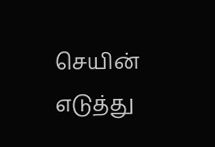செயின் எடுத்து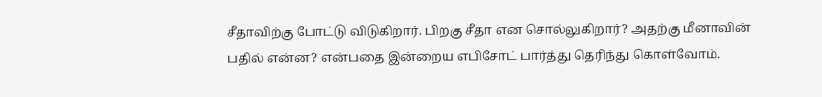சீதாவிற்கு போட்டு விடுகிறார். பிறகு சீதா என சொல்லுகிறார்? அதற்கு மீனாவின் பதில் என்ன? என்பதை இன்றைய எபிசோட் பார்த்து தெரிந்து கொள்வோம்.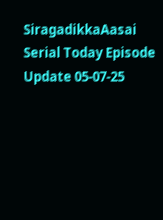SiragadikkaAasai Serial Today Episode Update 05-07-25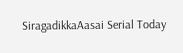SiragadikkaAasai Serial Today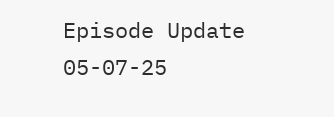Episode Update 05-07-25